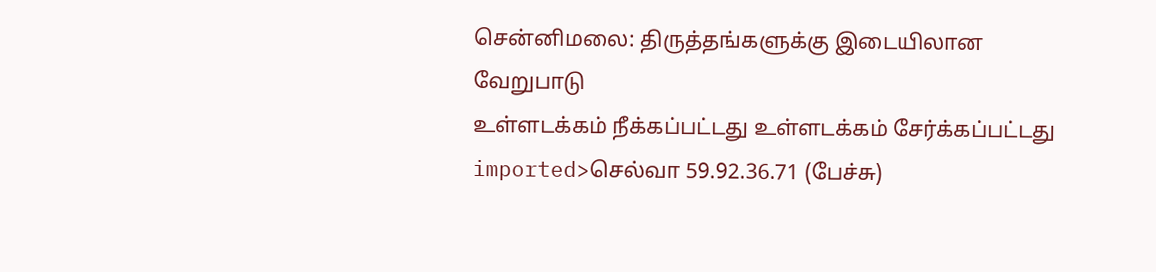சென்னிமலை: திருத்தங்களுக்கு இடையிலான வேறுபாடு
உள்ளடக்கம் நீக்கப்பட்டது உள்ளடக்கம் சேர்க்கப்பட்டது
imported>செல்வா 59.92.36.71 (பேச்சு)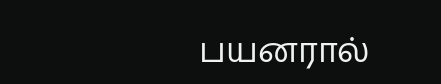பயனரால்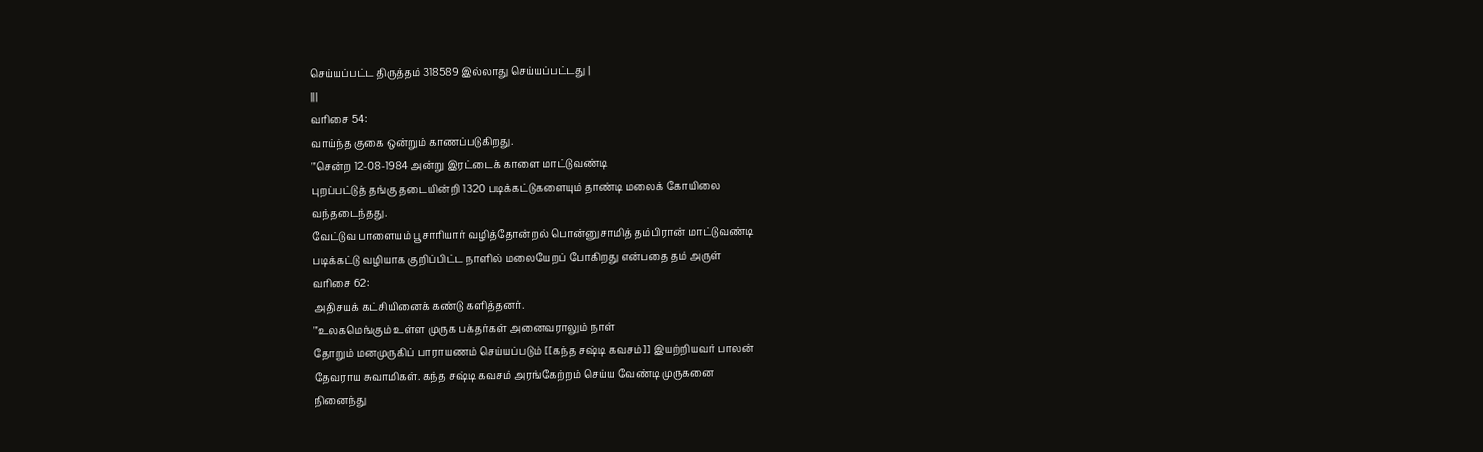செய்யப்பட்ட திருத்தம் 318589 இல்லாது செய்யப்பட்டது |
|||
வரிசை 54:
வாய்ந்த குகை ஒன்றும் காணப்படுகிறது.
'''சென்ற 12-08-1984 அன்று இரட்டைக் காளை மாட்டுவண்டி
புறப்பட்டுத் தங்கு தடையின்றி 1320 படிக்கட்டுகளையும் தாண்டி மலைக் கோயிலை
வந்தடைந்தது.
வேட்டுவ பாளையம் பூசாரியார் வழித்தோன்றல் பொன்னுசாமித் தம்பிரான் மாட்டுவண்டி
படிக்கட்டு வழியாக குறிப்பிட்ட நாளில் மலையேறப் போகிறது என்பதை தம் அருள்
வரிசை 62:
அதிசயக் கட்சியினைக் கண்டு களித்தனர்.
'''உலகமெங்கும் உள்ள முருக பக்தர்கள் அனைவராலும் நாள்
தோறும் மனமுருகிப் பாராயணம் செய்யப்படும் [[கந்த சஷ்டி கவசம்]] இயற்றியவர் பாலன்
தேவராய சுவாமிகள். கந்த சஷ்டி கவசம் அரங்கேற்றம் செய்ய வேண்டி முருகனை
நினைந்து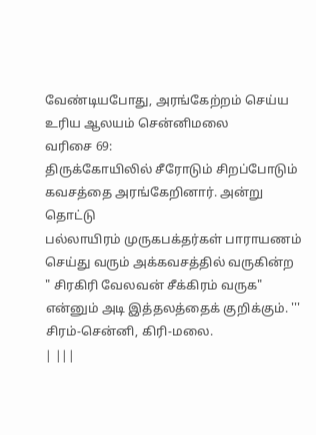வேண்டியபோது, அரங்கேற்றம் செய்ய உரிய ஆலயம் சென்னிமலை
வரிசை 69:
திருக்கோயிலில் சீரோடும் சிறப்போடும் கவசத்தை அரங்கேறினார். அன்று தொட்டு
பல்லாயிரம் முருகபக்தர்கள் பாராயணம் செய்து வரும் அக்கவசத்தில் வருகின்ற
" சிரகிரி வேலவன் சீக்கிரம் வருக" என்னும் அடி இத்தலத்தைக் குறிக்கும். '''
சிரம்-சென்னி, கிரி-மலை.
| |||